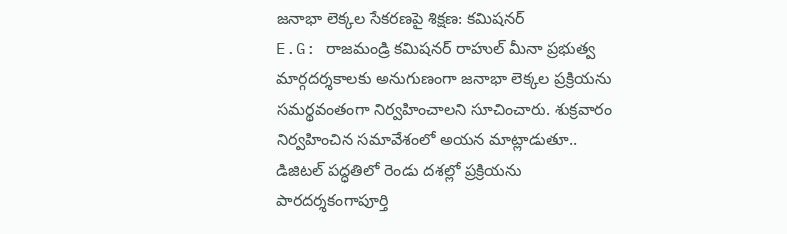జనాభా లెక్కల సేకరణపై శిక్షణ: కమిషనర్
E.G: రాజమండ్రి కమిషనర్ రాహుల్ మీనా ప్రభుత్వ మార్గదర్శకాలకు అనుగుణంగా జనాభా లెక్కల ప్రక్రియను సమర్థవంతంగా నిర్వహించాలని సూచించారు. శుక్రవారం నిర్వహించిన సమావేశంలో అయన మాట్లాడుతూ.. డిజిటల్ పద్ధతిలో రెండు దశల్లో ప్రక్రియను పారదర్శకంగాపూర్తి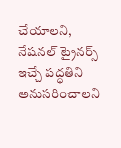చేయాలని, నేషనల్ ట్రైనర్స్ ఇచ్చే పద్ధతిని అనుసరించాలని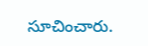సూచించారు.